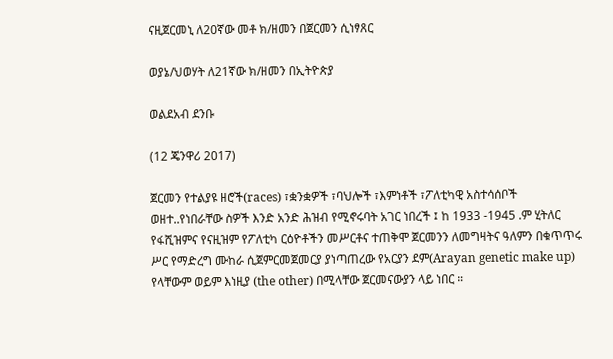ናዚጀርመኒ ለ20ኛው መቶ ክ/ዘመን በጀርመን ሲነፃጸር

ወያኔ/ህወሃት ለ21ኛው ክ/ዘመን በኢትዮጵያ

ወልደአብ ደንቡ

(12 ጄንዋሪ 2017)

ጀርመን የተልያዩ ዘሮች(races) ፣ቋንቋዎች ፣ባህሎች ፣እምነቶች ፣ፖለቲካዊ አስተሳሰቦች ወዘተ..የነበራቸው ስዎች እንድ አንድ ሕዝብ የሚኖሩባት አገር ነበረች ፤ ከ 1933 -1945 .ም ሂትለር የፋሺዝምና የናዚዝም የፖለቲካ ርዕዮቶችን መሥርቶና ተጠቅሞ ጀርመንን ለመግዛትና ዓለምን በቁጥጥሩ ሥር የማድረግ ሙከራ ሲጀምርመጀመርያ ያነጣጠረው የአርያን ደም(Arayan genetic make up) የላቸውም ወይም እነዚያ (the other) በሚላቸው ጀርመናውያን ላይ ነበር ።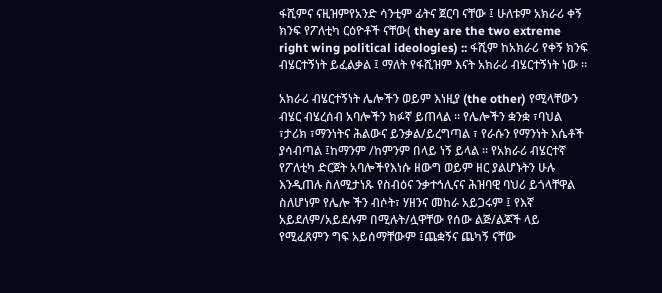ፋሺምና ናዚዝምየአንድ ሳንቲም ፊትና ጀርባ ናቸው ፤ ሁለቱም አክራሪ ቀኝ ክንፍ የፖለቲካ ርዕዮቶች ናቸው( they are the two extreme right wing political ideologies) :: ፋሺም ከአክራሪ የቀኝ ክንፍ ብሄርተኝነት ይፈልቃል ፤ ማለት የፋሺዝም እናት አክራሪ ብሄርተኝነት ነው ።

አክራሪ ብሄርተኝነት ሌሎችን ወይም እነዚያ (the other) የሚላቸውን ብሄር ብሄረሰብ አባሎችን ክፉኛ ይጠላል ። የሌሎችን ቋንቋ ፣ባህል ፣ታሪክ ፣ማንነትና ሕልውና ይንቃል/ይረግጣል ፣ የራሱን የማንነት እሴቶች ያሳብጣል ፤ከማንም /ከምንም በላይ ነኝ ይላል ። የአክራሪ ብሄርተኛ የፖለቲካ ድርጀት አባሎችየእነሱ ዘውግ ወይም ዘር ያልሆኑትን ሁሉ እንዲጠሉ ስለሚታነጹ የስብዕና ንቃተኅሊናና ሕዝባዊ ባህሪ ይጎላቸዋል ስለሆነም የሌሎ ችን ብሶት፣ ሃዘንና መከራ አይጋሩም ፤ የእኛ አይደለም/አይደሉም በሚሉት/ሏዋቸው የሰው ልጅ/ልጆች ላይ የሚፈጸምን ግፍ አይሰማቸውም ፤ጨቋኝና ጨካኝ ናቸው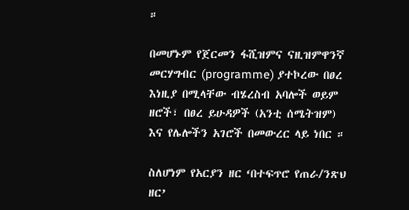።

በመሆኑም የጀርመን ፋሺዝምና ናዚዝምዋንኛ መርሃግብር (programme) ያተኮረው በፀረ እነዚያ በሚላቸው ብሄረስብ አባሎች ወይም ዘሮች፣ በፀረ ይሁዳዎች (አንቲ ሰሜትዝም) እና የሌሎችን አገሮች በመውረር ላይ ነበር ።

ስለሆነም የአርያን ዘር ‘በተፍጥሮ የጠራ/ንጽህ ዘር’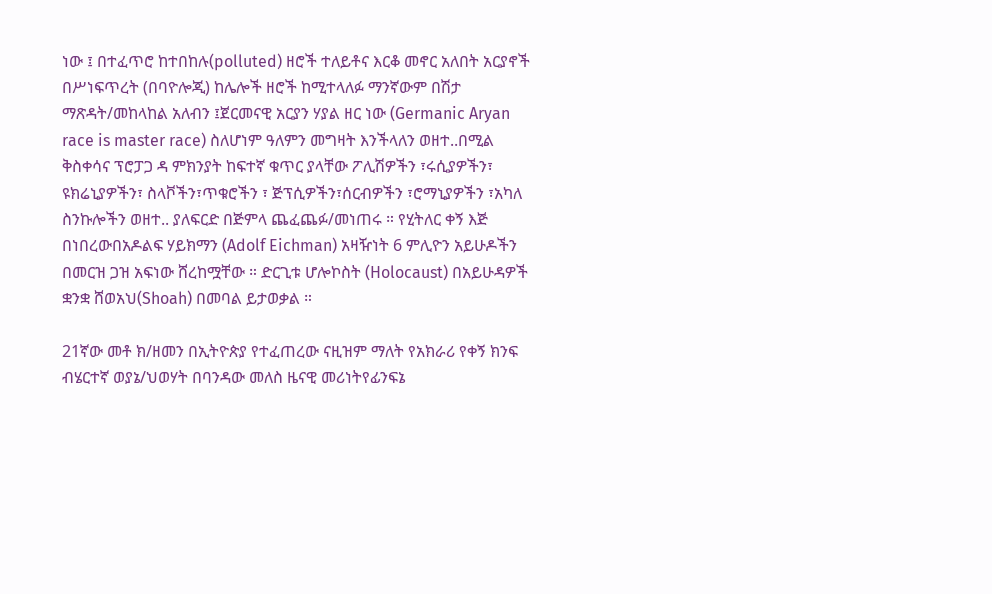ነው ፤ በተፈጥሮ ከተበከሉ(polluted) ዘሮች ተለይቶና እርቆ መኖር አለበት አርያኖች በሥነፍጥረት (በባዮሎጂ) ከሌሎች ዘሮች ከሚተላለፉ ማንኛውም በሽታ ማጽዳት/መከላከል አለብን ፤ጀርመናዊ አርያን ሃያል ዘር ነው (Germanic Aryan race is master race) ስለሆነም ዓለምን መግዛት እንችላለን ወዘተ..በሚል ቅስቀሳና ፕሮፓጋ ዳ ምክንያት ከፍተኛ ቁጥር ያላቸው ፖሊሽዎችን ፣ሩሲያዎችን፣ ዩክሬኒያዎችን፣ ስላቮችን፣ጥቁሮችን ፣ ጅፕሲዎችን፣ሰርብዎችን ፣ሮማኒያዎችን ፣አካለ ስንኩሎችን ወዘተ.. ያለፍርድ በጅምላ ጨፈጨፉ/መነጠሩ ። የሂትለር ቀኝ እጅ በነበረውበአዶልፍ ሃይክማን (Adolf Eichman) አዛዥነት 6 ምሊዮን አይሁዶችን በመርዝ ጋዝ አፍነው ሸረከሟቸው ። ድርጊቱ ሆሎኮስት (Holocaust) በአይሁዳዎች ቋንቋ ሸወአህ(Shoah) በመባል ይታወቃል ።

21ኛው መቶ ክ/ዘመን በኢትዮጵያ የተፈጠረው ናዚዝም ማለት የአክራሪ የቀኝ ክንፍ ብሄርተኛ ወያኔ/ህወሃት በባንዳው መለስ ዜናዊ መሪነትየፊንፍኔ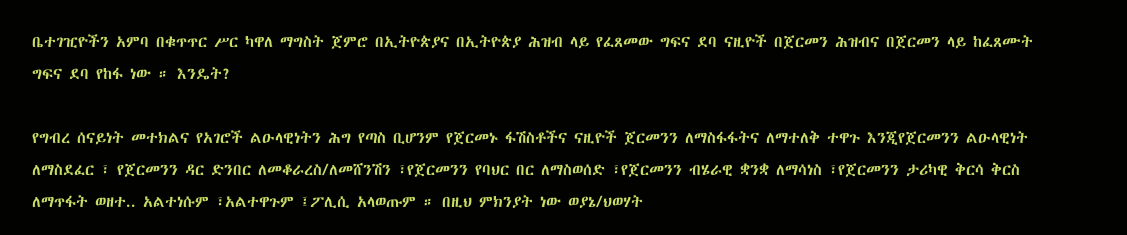ቤተገዢዮችን አምባ በቁጥጥር ሥር ካዋለ ማግስት ጀምሮ በኢትዮጵያና በኢትዮጵያ ሕዝብ ላይ የፈጸመው ግፍና ደባ ናዚዮች በጀርመን ሕዝብና በጀርመን ላይ ከፈጸሙት ግፍና ደባ የከፋ ነው ። እንዴት?

የግብረ ሰናይነት መተክልና የአገሮች ልዑላዊነትን ሕግ የጣስ ቢሆንም የጀርመኑ ፋሽስቶችና ናዚዮች ጀርመንን ለማስፋፋትና ለማተለቅ ተዋጉ እንጂየጀርመንን ልዑላዊነት ለማስደፈር ፣ የጀርመንን ዳር ድንበር ለመቆራረስ/ለመሸንሽን ፣የጀርመንን የባህር በር ለማስወሰድ ፣የጀርመንን ብሄራዊ ቋንቋ ለማሳነስ ፣የጀርመንን ታሪካዊ ቅርሳ ቅርስ ለማጥፋት ወዘተ.. አልተነሱም ፣አልተዋጉም ፤ፖሊሲ አላወጡም ። በዚህ ምክንያት ነው ወያኔ/ህወሃት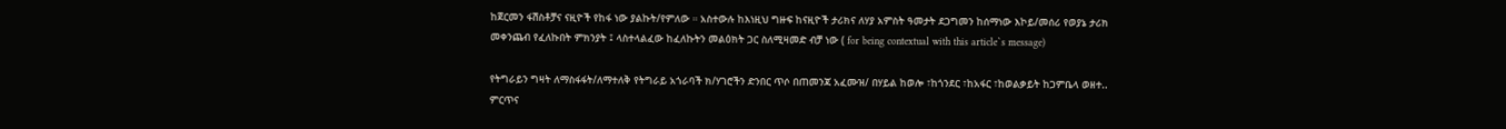ከጀርመን ፋሽስቶቻና ናዚዮች የከፋ ነው ያልኩት/የምለው ። አስተውሉ ከእነዚህ ግዙፍ ከናዚዮች ታሪክና ለሃያ አምስት ዓመታት ደጋግመን ከሰማነው እኮይ/መሰሪ የወያኔ ታሪክ መቀንጨብ የፈለኩበት ምክንያት ፤ ላስተላልፈው ከፈለኩትን መልዕክት ጋር ስለሚዛመድ ብቻ ነው ( for being contextual with this article`s message)

የትግራይን ግዛት ለማስፋፋት/ለማተለቅ የትግራይ አጎራባች ክ/ሃገሮችን ድንበር ጥሶ በጠመንጃ አፈሙዝ/ በሃይል ከወሎ ፣ከጎንደር ፣ከአፋር ፣ከወልቃይት ከጋምቤላ ወዘተ.. ምርጥና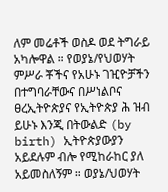ለም መሬቶች ወስዶ ወደ ትግራይ አካሎዋል ። የወያኔ/የህወሃት ምሥራ ቾችና የአሁኑ ገዢዮቻችን በተግባራቸውና በሥነልቦና ፀረኢትዮጵያና የኢትዮጵያ ሕ ዝብ ይሁኑ እንጂ በትውልድ (by birth) ኢትዮጵያውያን አይደሉም ብሎ የሚከራከር ያለ አይመስለኝም ። ወያኔ/ህወሃት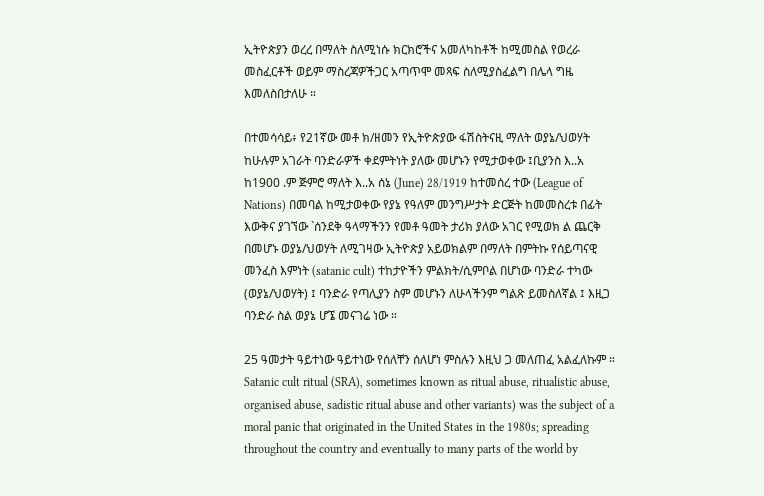ኢትዮጵያን ወረረ በማለት ስለሚነሱ ክርክሮችና አመለካከቶች ከሚመስል የወረራ መስፈርቶች ወይም ማስረጃዎችጋር አጣጥሞ መጻፍ ስለሚያስፈልግ በሌላ ግዜ እመለስበታለሁ ።

በተመሳሳይ፥ የ21ኛው መቶ ክ/ዘመን የኢትዮጵያው ፋሽስትናዚ ማለት ወያኔ/ህወሃት ከሁሉም አገራት ባንድራዎች ቀደምትነት ያለው መሆኑን የሚታወቀው ፤ቢያንስ እ..አ ከ1900 .ም ጅምሮ ማለት እ..አ ሰኔ (June) 28/1919 ከተመሰረ ተው (League of Nations) በመባል ከሚታወቀው የያኔ የዓለም መንግሥታት ድርጅት ከመመስረቱ በፊት እውቅና ያገኘው `ሰንደቅ ዓላማችንን የመቶ ዓመት ታሪክ ያለው አገር የሚወክ ል ጨርቅ በመሆኑ ወያኔ/ህወሃት ለሚገዛው ኢትዮጵያ አይወክልም በማለት በምትኩ የሰይጣናዊ መንፈስ እምነት (satanic cult) ተከታዮችን ምልክት/ሲምቦል በሆነው ባንድራ ተካው (ወያኔ/ህወሃት) ፤ ባንድራ የጣሊያን ስም መሆኑን ለሁላችንም ግልጽ ይመስለኛል ፤ እዚጋ ባንድራ ስል ወያኔ ሆኜ መናገሬ ነው ።

25 ዓመታት ዓይተነው ዓይተነው የሰለቸን ሰለሆነ ምስሉን እዚህ ጋ መለጠፈ አልፈለኩም ። Satanic cult ritual (SRA), sometimes known as ritual abuse, ritualistic abuse, organised abuse, sadistic ritual abuse and other variants) was the subject of a moral panic that originated in the United States in the 1980s; spreading throughout the country and eventually to many parts of the world by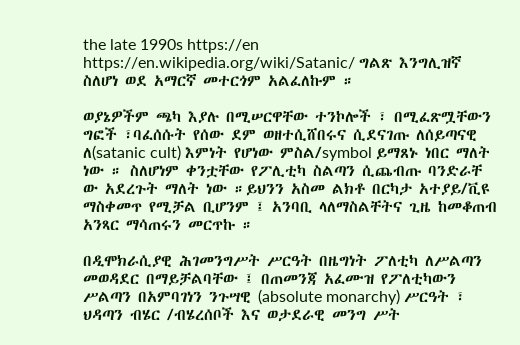the late 1990s https://en https://en.wikipedia.org/wiki/Satanic/ ግልጽ እንግሊዝኛ ስለሆነ ወደ አማርኛ መተርጎም አልፈለኩም ።

ወያኔዎችም ጫካ እያሉ በሚሠርዋቸው ተንኮሎች ፣ በሚፈጽሟቸውን ግፎች ፣ባፈሰሱት የሰው ደም ወዘተሲሸበሩና ሲደናገጡ ለሰይጣናዊ ለ(satanic cult) እምነት የሆነው ምስል/symbol ይማጸኑ ነበር ማለት ነው ። ስለሆነም ቀንቷቸው የፖሊቲካ ስልጣን ሲጨብጡ ባንድራቸ ው አደረጉት ማለት ነው ።ይህንን አስመ ልክቶ በርካታ አተያይ/ቪዩ ማስቀመጥ የሚቻል ቢሆንም ፤ አንባቢ ላለማስልቸትና ጊዜ ከመቆጠብ አንጻር ማሳጠሩን መርጥኩ ።

በዲሞክራሲያዊ ሕገመንግሥት ሥርዓት በዜግነት ፖለቲካ ለሥልጣን መወዳደር በማይቻልባቸው ፤ በጠመንጃ አፈሙዝ የፖለቲካውን ሥልጣን በአምባገነን ንጉሣዊ (absolute monarchy) ሥርዓት ፣ ህዳጣን ብሄር /ብሄረሰቦች እና ወታደራዊ መንግ ሥት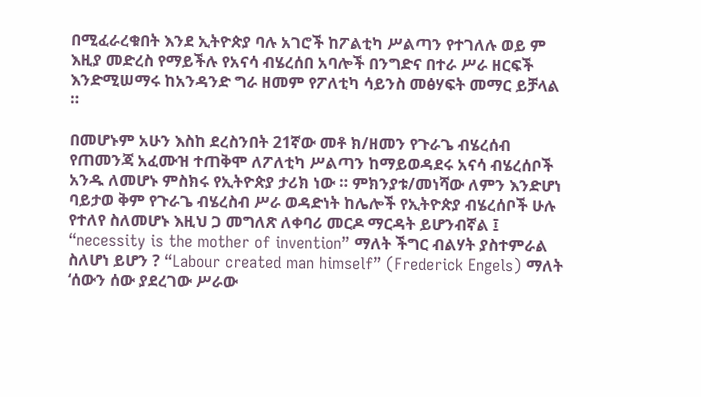በሚፈራረቁበት እንደ ኢትዮጵያ ባሉ አገሮች ከፖልቲካ ሥልጣን የተገለሉ ወይ ም እዚያ መድረስ የማይችሉ የአናሳ ብሄረሰበ አባሎች በንግድና በተራ ሥራ ዘርፍች እንድሚሠማሩ ከአንዳንድ ግራ ዘመም የፖለቲካ ሳይንስ መፅሃፍት መማር ይቻላል ።

በመሆኑም አሁን እስከ ደረስንበት 21ኛው መቶ ክ/ዘመን የጉራጌ ብሄረሰብ የጠመንጃ አፈሙዝ ተጠቅሞ ለፖለቲካ ሥልጣን ከማይወዳደሩ አናሳ ብሄረሰቦች አንዱ ለመሆኑ ምስክሩ የኢትዮጵያ ታሪክ ነው ። ምክንያቱ/መነሻው ለምን እንድሆነ ባይታወ ቅም የጉራጌ ብሄረስብ ሥራ ወዳድነት ከሌሎች የኢትዮጵያ ብሄረሰቦች ሁሉ የተለየ ስለመሆኑ እዚህ ጋ መግለጽ ለቀባሪ መርዶ ማርዳት ይሆንብኛል ፤ “necessity is the mother of invention” ማለት ችግር ብልሃት ያስተምራል ስለሆነ ይሆን ? “Labour created man himself” (Frederick Engels) ማለት ‘ሰውን ሰው ያደረገው ሥራው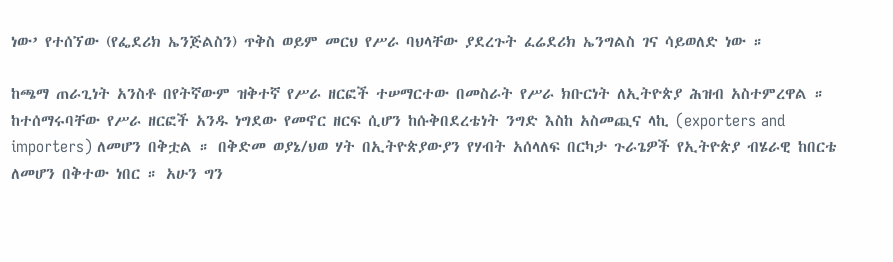ነው’ የተሰኘው (የፌደሪክ ኤንጅልስን) ጥቅስ ወይም መርህ የሥራ ባህላቸው ያደረጉት ፈሬደሪክ ኤንግልስ ገና ሳይወለድ ነው ።

ከጫማ ጠራጊነት አንስቶ በየትኛውም ዝቅተኛ የሥራ ዘርፎች ተሠማርተው በመስራት የሥራ ክቡርነት ለኢትዮጵያ ሕዝብ አስተምረዋል ። ከተሰማሩባቸው የሥራ ዘርፎች አንዱ ነግደው የመኖር ዘርፍ ሲሆን ከሱቅበደረቴነት ንግድ እስከ አስመጪና ላኪ (exporters and importers) ለመሆን በቅቷል ። በቅድመ ወያኔ/ህወ ሃት በኢትዮጵያውያን የሃብት አሰላለፍ በርካታ ጉራጌዎች የኢትዮጵያ ብሄራዊ ከበርቴ ለመሆን በቅተው ነበር ። አሁን ግን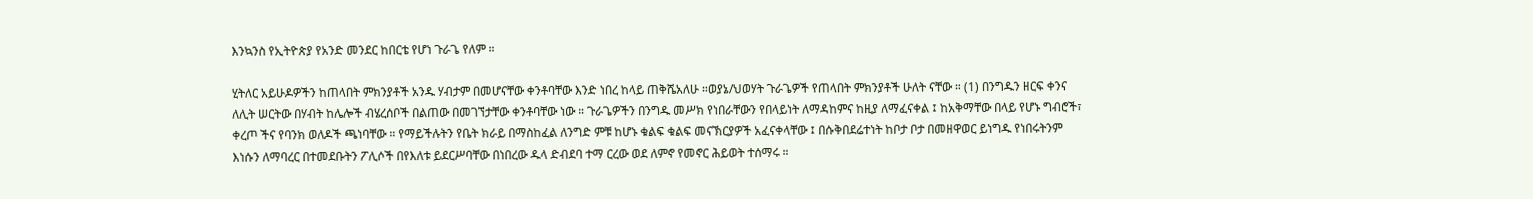እንኳንስ የኢትዮጵያ የአንድ መንደር ከበርቴ የሆነ ጉራጌ የለም ።

ሂትለር አይሁዶዎችን ከጠላበት ምክንያቶች አንዱ ሃብታም በመሆናቸው ቀንቶባቸው እንድ ነበረ ከላይ ጠቅሼአለሁ ።ወያኔ/ህወሃት ጉራጌዎች የጠላበት ምክንያቶች ሁለት ናቸው ። (1) በንግዱን ዘርፍ ቀንና ለሊት ሠርትው በሃብት ከሌሎች ብሄረሰቦች በልጠው በመገኘታቸው ቀንቶባቸው ነው ። ጉራጌዎችን በንግዱ መሥክ የነበራቸውን የበላይነት ለማዳከምና ከዚያ ለማፈናቀል ፤ ከአቅማቸው በላይ የሆኑ ግብሮች፣ ቀረጦ ችና የባንክ ወለዶች ጫነባቸው ። የማይችሉትን የቤት ክራይ በማስከፈል ለንግድ ምቹ ከሆኑ ቁልፍ ቁልፍ መናኽርያዎች አፈናቀላቸው ፤ በሱቅበደሬተነት ከቦታ ቦታ በመዘዋወር ይነግዱ የነበሩትንም እነሱን ለማባረር በተመደቡትን ፖሊሶች በየእለቱ ይደርሥባቸው በነበረው ዱላ ድብደባ ተማ ርረው ወደ ለምኖ የመኖር ሕይወት ተሰማሩ ።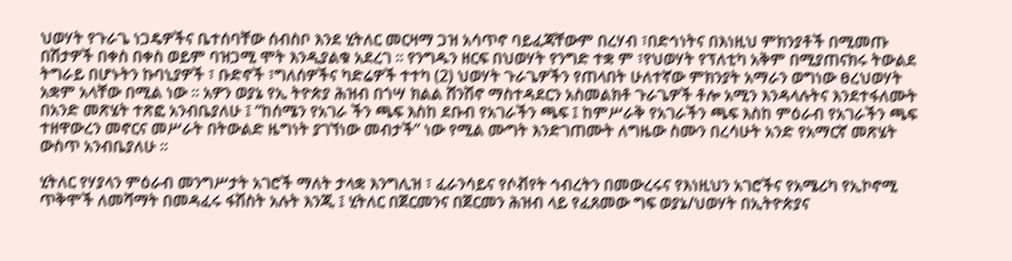ህወሃት የጉራጌ ነጋዴዎችና ቤተሰባቸው ሰብስቦ እንደ ሂትለር መርዛማ ጋዝ አሳጥኖ ባይፈጃቸውም በረሃብ ፣በድኅነትና በእነዚህ ምክንያቶች በሚመጡ በሽታዎች በቀስ በቀስ ወይም ባዝጋሚ ሞት እንዲያልቁ አደረገ ። የንግዱን ዘርፍ በህወሃት የንግድ ተቋ ም ፣የህወሃት የፕለቲካ አቅም በሚያጠናክሩ ትውልደ ትግራይ በሆኑትን ኩባኒያዎች ፣ ቡድኖች ፣ግለሰዎችና ካድሬዎች ተተካ (2) ህወሃት ጉራጌዎችን የጠላበት ሁለተኛው ምክንያት አማራን ወግነው ፀረህወሃት አቋም አላቸው በሚል ነው ። አዎን ወያኔ የኢ ትዮጵያ ሕዝብ በጎሣ ክልል ሸንሽኖ ማስተዳደርን አስመልክቶ ጉራጌዎች ቶሎ አሚን እንዳላሉትና እንደተፋለሙት በአንድ መጽሄት ተጽፎ አንብቤያለሁ ፤ “ከሰሜን የአገራ ችን ጫፍ እስከ ደቡብ የአገራችን ጫፍ ፤ ከምሥራቅ የአገራችን ጫፍ እስከ ምዕራብ የአገራችን ጫፍ ተዘዋውረን መኖርና መሥራት በትውልድ ዜግነት ያገኘነው መብታች” ነው የሚል ሙግት እንድገጠሙት ለግዜው ስሙን በረሳሁት አንድ የአማርኛ መጽሄት ውስጥ አንብቤያለሁ ።

ሂትለር የሃያላን ምዕራብ መንግሥታት አገሮች ማለት ታላቋ እንግሊዝ ፣ ፈራንሳይና የሶቭየት ኅብረትን በመውረሩና የእነዚህን አገሮችና የአሜሪካ የኢኮኖሚ ጥቅሞች ለመሻማት በመዳፈሩ ፋሽስት አሉት እንጂ ፤ ሂትለር በጀርመንና በጀርመን ሕዝብ ላይ የፈጸመው ግፍ ወያኔ/ህወሃት በኢትዮጵያና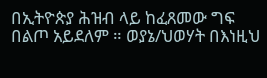በኢትዮጵያ ሕዝብ ላይ ከፈጸመው ግፍ በልጦ አይደለም ። ወያኔ/ህወሃት በእነዚህ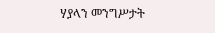ሃያላን መንግሥታት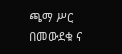ጫማ ሥር በመውደቁ ና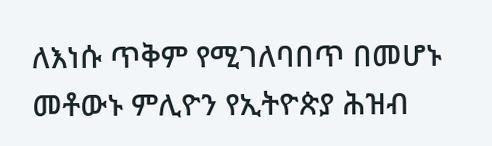ለእነሱ ጥቅም የሚገለባበጥ በመሆኑ መቶውኑ ምሊዮን የኢትዮጵያ ሕዝብ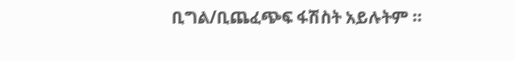ቢግል/ቢጨፈጭፍ ፋሽስት አይሉትም ።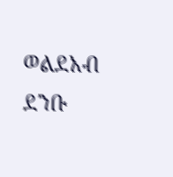ወልደአብ ደንቡ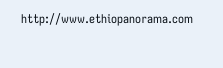http://www.ethiopanorama.com